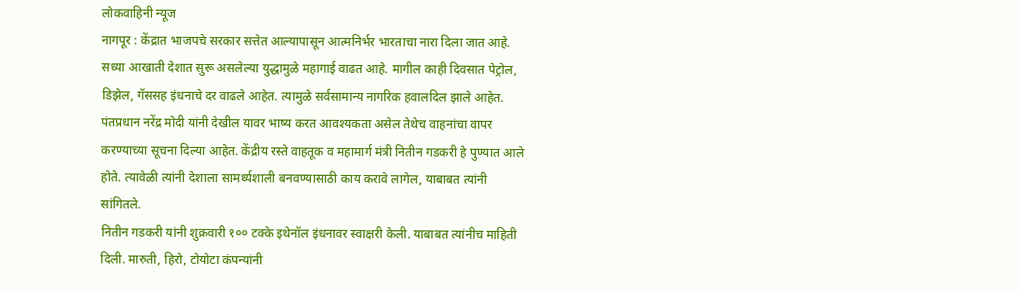लोकवाहिनी न्यूज
नागपूर : केंद्रात भाजपचे सरकार सत्तेत आल्यापासून आत्मनिर्भर भारताचा नारा दिला जात आहे. सध्या आखाती देशात सुरू असलेल्या युद्धामुळे महागाई वाढत आहे. मागील काही दिवसात पेट्रोल, डिझेल, गॅससह इंधनाचे दर वाढले आहेत. त्यामुळे सर्वसामान्य नागरिक हवालदिल झाले आहेत. पंतप्रधान नरेंद्र मोदी यांनी देखील यावर भाष्य करत आवश्यकता असेल तेथेच वाहनांचा वापर करण्याच्या सूचना दिल्या आहेत. केंद्रीय रस्ते वाहतूक व महामार्ग मंत्री नितीन गडकरी हे पुण्यात आले होते. त्यावेळी त्यांनी देशाला सामर्थ्यशाली बनवण्यासाठी काय करावे लागेल, याबाबत त्यांनी सांगितले.
नितीन गडकरी यांनी शुक्रवारी १०० टक्के इथेनॉल इंधनावर स्वाक्षरी केली. याबाबत त्यांनीच माहिती दिली. मारुती, हिरो, टोयोटा कंपन्यांनी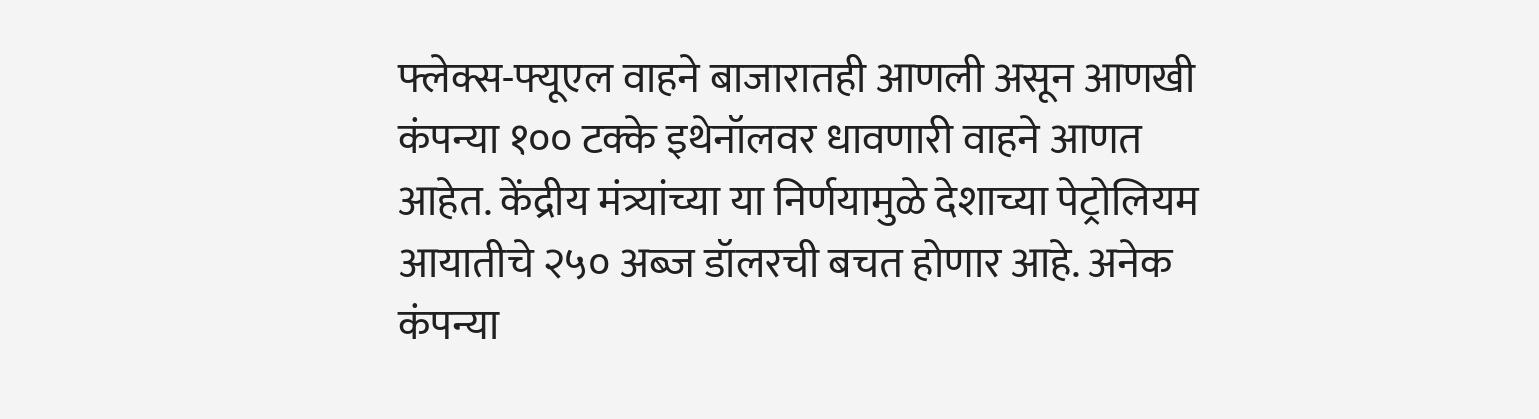फ्लेक्स-फ्यूएल वाहने बाजारातही आणली असून आणखी कंपन्या १०० टक्के इथेनॉलवर धावणारी वाहने आणत आहेत. केंद्रीय मंत्र्यांच्या या निर्णयामुळे देशाच्या पेट्रोलियम आयातीचे २५० अब्ज डॉलरची बचत होणार आहे. अनेक कंपन्या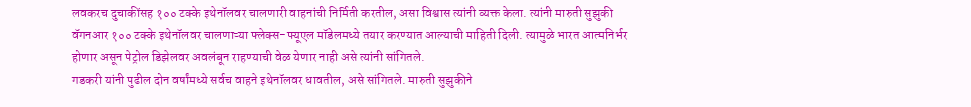लवकरच दुचाकींसह १०० टक्के इथेनॉलवर चालणारी वाहनांची निर्मिती करतील, असा विश्वास त्यांनी व्यक्त केला. त्यांनी मारुती सुझुकी वॅगनआर १०० टक्के इथेनॉलवर चालणाऱ्या फ्लेक्स-फ्यूएल मॉडेलमध्ये तयार करण्यात आल्याची माहिती दिली. त्यामुळे भारत आत्मनिर्भर होणार असून पेट्रोल डिझेलवर अवलंबून राहण्याची वेळ येणार नाही असे त्यांनी सांगितले.
गडकरी यांनी पुढील दोन वर्षांमध्ये सर्वच वाहने इथेनॉलवर धावतील, असे सांगितले. मारुती सुझुकीने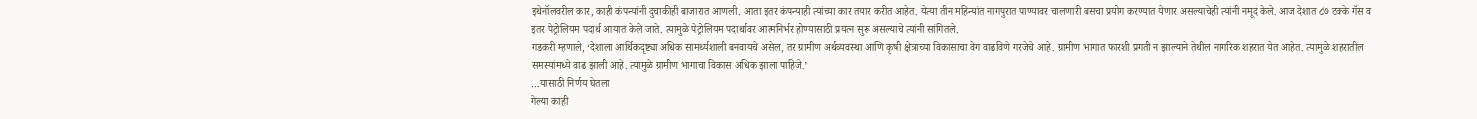इथेनॉलवरील कार, काही कंपन्यांनी दुचाकीही बाजारात आणली. आता इतर कंपन्याही त्यांच्या कार तयार करीत आहेत. येत्या तीन महिन्यांत नागपुरात पाण्यावर चालणारी बसचा प्रयोग करण्यात येणार असल्याचेही त्यांनी नमूद केले. आज देशात ८७ टक्के गॅस व इतर पेट्रोलियम पदार्थ आयात केले जाते. त्यामुळे पेट्रोलियम पदार्थावर आत्मनिर्भर होण्यासाठी प्रयत्न सुरू असल्याचे त्यांनी सांगितले.
गडकरी म्हणाले, ‘देशाला आर्थिकदृष्ट्या अधिक सामर्थ्यशाली बनवायचे असेल, तर ग्रामीण अर्थव्यवस्था आणि कृषी क्षेत्राच्या विकासाचा वेग वाढविणे गरजेचे आहे. ग्रामीण भागात फारशी प्रगती न झाल्याने तेथील नागरिक शहरात येत आहेत. त्यामुळे शहरातील समस्यांमध्ये वाढ झाली आहे. त्यामुळे ग्रामीण भागाचा विकास अधिक झाला पाहिजे.’
…यासाठी निर्णय घेतला
गेल्या काही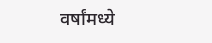वर्षांमध्ये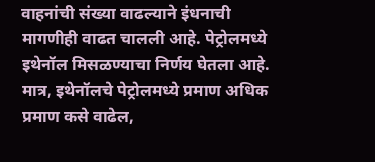वाहनांची संख्या वाढल्याने इंधनाची मागणीही वाढत चालली आहे. पेट्रोलमध्ये इथेनॉल मिसळण्याचा निर्णय घेतला आहे. मात्र, इथेनॉलचे पेट्रोलमध्ये प्रमाण अधिक प्रमाण कसे वाढेल,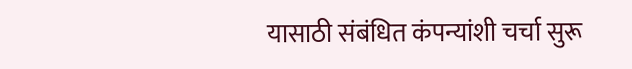यासाठी संबंधित कंपन्यांशी चर्चा सुरू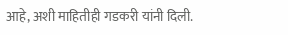आहे, अशी माहितीही गडकरी यांनी दिली.